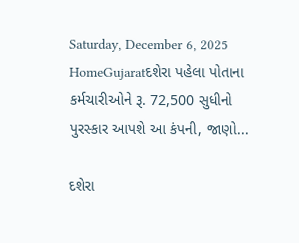Saturday, December 6, 2025
HomeGujaratદશેરા પહેલા પોતાના કર્મચારીઓને રૂ. 72,500 સુધીનો પુરસ્કાર આપશે આ કંપની, જાણો...

દશેરા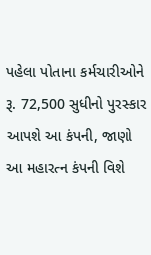પહેલા પોતાના કર્મચારીઓને રૂ. 72,500 સુધીનો પુરસ્કાર આપશે આ કંપની, જાણો આ મહારત્ન કંપની વિશે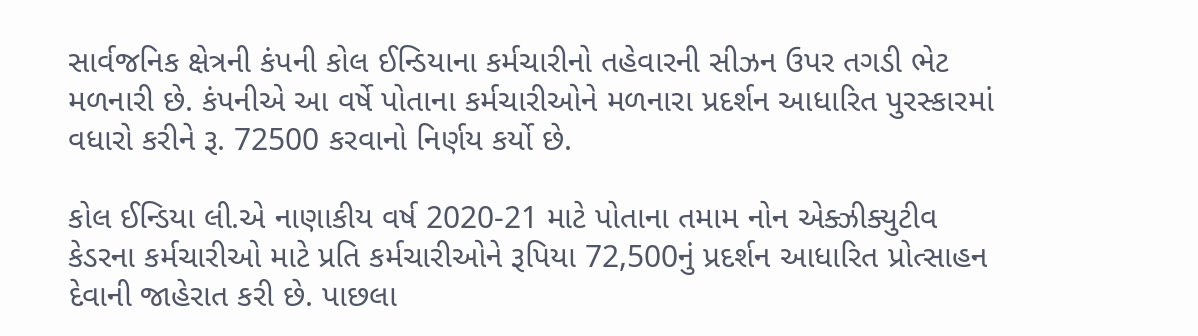સાર્વજનિક ક્ષેત્રની કંપની કોલ ઈન્ડિયાના કર્મચારીનો તહેવારની સીઝન ઉપર તગડી ભેટ મળનારી છે. કંપનીએ આ વર્ષે પોતાના કર્મચારીઓને મળનારા પ્રદર્શન આધારિત પુરસ્કારમાં વધારો કરીને રૂ. 72500 કરવાનો નિર્ણય કર્યો છે.

કોલ ઈન્ડિયા લી.એ નાણાકીય વર્ષ 2020-21 માટે પોતાના તમામ નોન એક્ઝીક્યુટીવ કેડરના કર્મચારીઓ માટે પ્રતિ કર્મચારીઓને રૂપિયા 72,500નું પ્રદર્શન આધારિત પ્રોત્સાહન દેવાની જાહેરાત કરી છે. પાછલા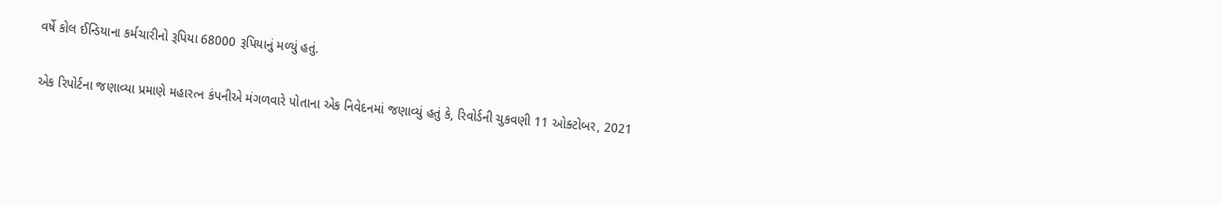વર્ષે કોલ ઈન્ડિયાના કર્મચારીનો રૂપિયા 68000 રૂપિયાનું મળ્યું હતું.

એક રિપોર્ટના જણાવ્યા પ્રમાણે મહારત્ન કંપનીએ મંગળવારે પોતાના એક નિવેદનમાં જણાવ્યું હતું કે, રિવોર્ડની ચુકવણી 11 ઓક્ટોબર, 2021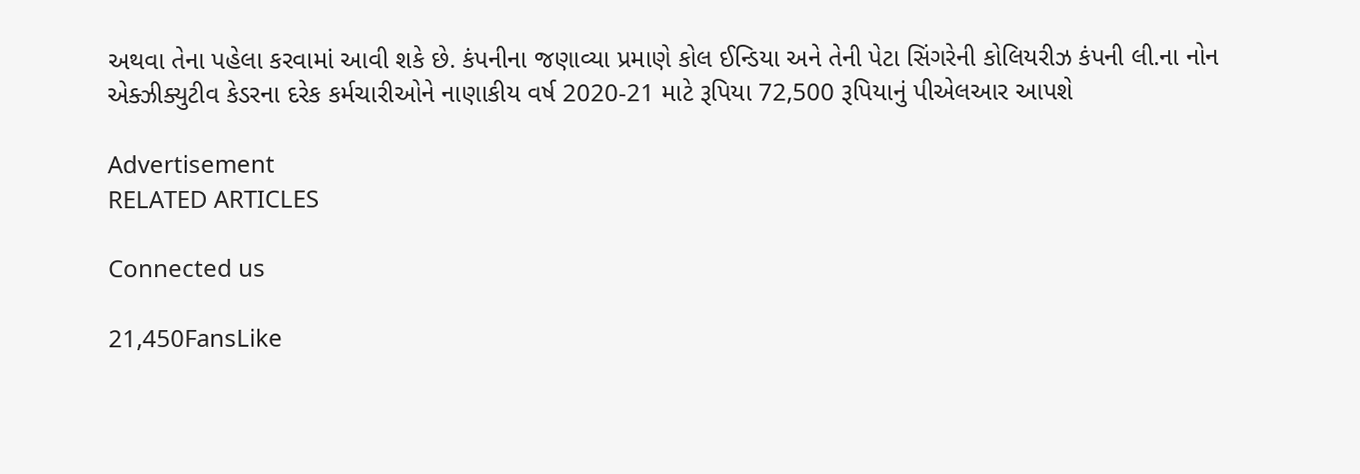અથવા તેના પહેલા કરવામાં આવી શકે છે. કંપનીના જણાવ્યા પ્રમાણે કોલ ઈન્ડિયા અને તેની પેટા સિંગરેની કોલિયરીઝ કંપની લી.ના નોન એક્ઝીક્યુટીવ કેડરના દરેક કર્મચારીઓને નાણાકીય વર્ષ 2020-21 માટે રૂપિયા 72,500 રૂપિયાનું પીએલઆર આપશે

Advertisement
RELATED ARTICLES

Connected us

21,450FansLike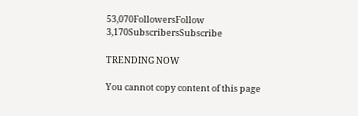53,070FollowersFollow
3,170SubscribersSubscribe

TRENDING NOW

You cannot copy content of this page